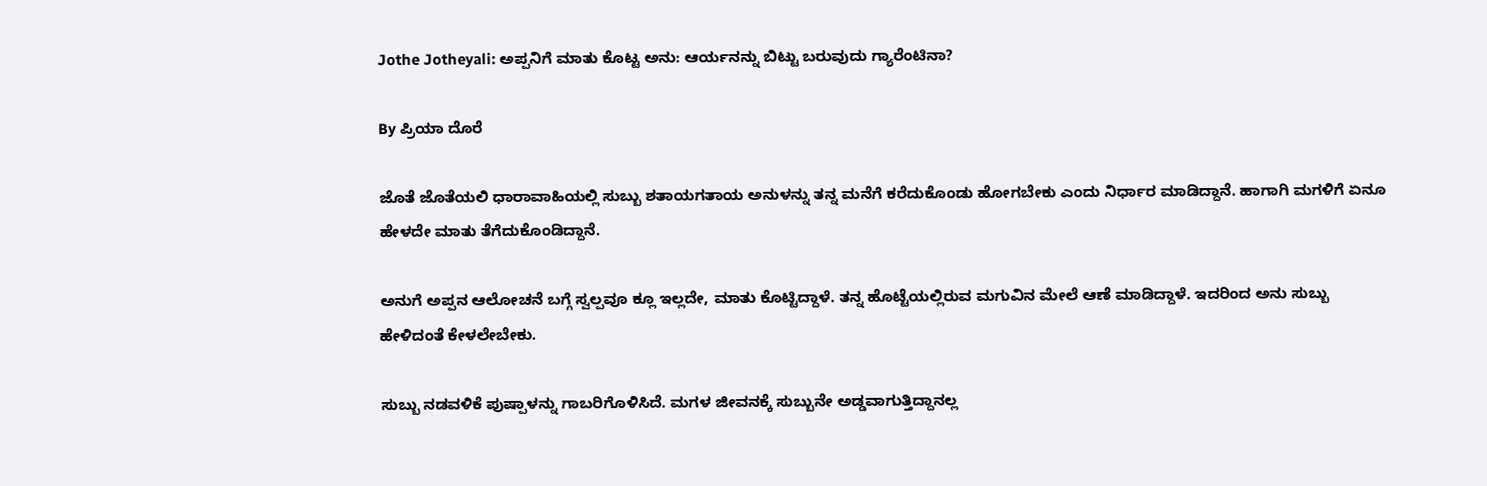Jothe Jotheyali: ಅಪ್ಪನಿಗೆ ಮಾತು ಕೊಟ್ಟ ಅನು: ಆರ್ಯನನ್ನು ಬಿಟ್ಟು ಬರುವುದು ಗ್ಯಾರೆಂಟಿನಾ?

By ಪ್ರಿಯಾ ದೊರೆ

ಜೊತೆ ಜೊತೆಯಲಿ ಧಾರಾವಾಹಿಯಲ್ಲಿ ಸುಬ್ಬು ಶತಾಯಗತಾಯ ಅನುಳನ್ನು ತನ್ನ ಮನೆಗೆ ಕರೆದುಕೊಂಡು ಹೋಗಬೇಕು ಎಂದು ನಿರ್ಧಾರ ಮಾಡಿದ್ದಾನೆ. ಹಾಗಾಗಿ ಮಗಳಿಗೆ ಏನೂ ಹೇಳದೇ ಮಾತು ತೆಗೆದುಕೊಂಡಿದ್ದಾನೆ.

ಅನುಗೆ ಅಪ್ಪನ ಆಲೋಚನೆ ಬಗ್ಗೆ ಸ್ವಲ್ಪವೂ ಕ್ಲೂ ಇಲ್ಲದೇ, ಮಾತು ಕೊಟ್ಟಿದ್ದಾಳೆ. ತನ್ನ ಹೊಟ್ಟೆಯಲ್ಲಿರುವ ಮಗುವಿನ ಮೇಲೆ ಆಣೆ ಮಾಡಿದ್ದಾಳೆ. ಇದರಿಂದ ಅನು ಸುಬ್ಬು ಹೇಳಿದಂತೆ ಕೇಳಲೇಬೇಕು.

ಸುಬ್ಬು ನಡವಳಿಕೆ ಪುಷ್ಪಾಳನ್ನು ಗಾಬರಿಗೊಳಿಸಿದೆ. ಮಗಳ ಜೀವನಕ್ಕೆ ಸುಬ್ಬುನೇ ಅಡ್ಡವಾಗುತ್ತಿದ್ದಾನಲ್ಲ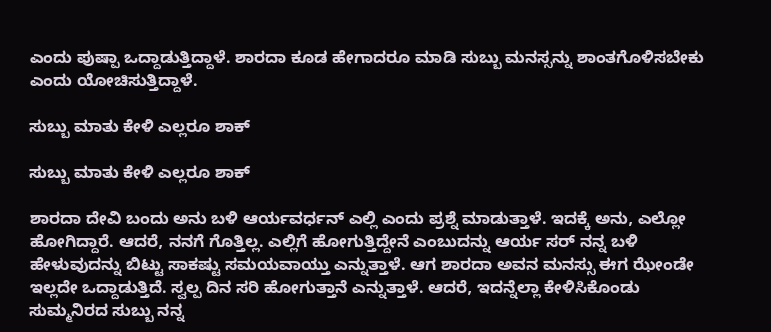ಎಂದು ಪುಷ್ಪಾ ಒದ್ದಾಡುತ್ತಿದ್ದಾಳೆ. ಶಾರದಾ ಕೂಡ ಹೇಗಾದರೂ ಮಾಡಿ ಸುಬ್ಬು ಮನಸ್ಸನ್ನು ಶಾಂತಗೊಳಿಸಬೇಕು ಎಂದು ಯೋಚಿಸುತ್ತಿದ್ದಾಳೆ.

ಸುಬ್ಬು ಮಾತು ಕೇಳಿ ಎಲ್ಲರೂ ಶಾಕ್

ಸುಬ್ಬು ಮಾತು ಕೇಳಿ ಎಲ್ಲರೂ ಶಾಕ್

ಶಾರದಾ ದೇವಿ ಬಂದು ಅನು ಬಳಿ ಆರ್ಯವರ್ಧನ್ ಎಲ್ಲಿ ಎಂದು ಪ್ರಶ್ನೆ ಮಾಡುತ್ತಾಳೆ. ಇದಕ್ಕೆ ಅನು, ಎಲ್ಲೋ ಹೋಗಿದ್ದಾರೆ. ಆದರೆ, ನನಗೆ ಗೊತ್ತಿಲ್ಲ. ಎಲ್ಲಿಗೆ ಹೋಗುತ್ತಿದ್ದೇನೆ ಎಂಬುದನ್ನು ಆರ್ಯ ಸರ್ ನನ್ನ ಬಳಿ ಹೇಳುವುದನ್ನು ಬಿಟ್ಟು ಸಾಕಷ್ಟು ಸಮಯವಾಯ್ತು ಎನ್ನುತ್ತಾಳೆ. ಆಗ ಶಾರದಾ ಅವನ ಮನಸ್ಸು ಈಗ ಝೇಂಡೇ ಇಲ್ಲದೇ ಒದ್ದಾಡುತ್ತಿದೆ. ಸ್ವಲ್ಪ ದಿನ ಸರಿ ಹೋಗುತ್ತಾನೆ ಎನ್ನುತ್ತಾಳೆ. ಆದರೆ, ಇದನ್ನೆಲ್ಲಾ ಕೇಳಿಸಿಕೊಂಡು ಸುಮ್ಮನಿರದ ಸುಬ್ಬು ನನ್ನ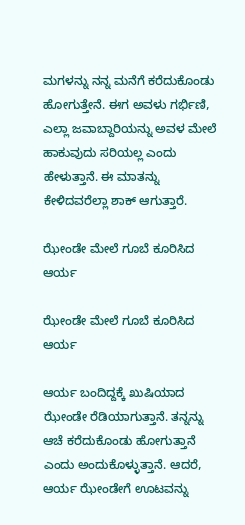ಮಗಳನ್ನು ನನ್ನ ಮನೆಗೆ ಕರೆದುಕೊಂಡು ಹೋಗುತ್ತೇನೆ. ಈಗ ಅವಳು ಗರ್ಭಿಣಿ, ಎಲ್ಲಾ ಜವಾಬ್ದಾರಿಯನ್ನು ಅವಳ ಮೇಲೆ ಹಾಕುವುದು ಸರಿಯಲ್ಲ ಎಂದು ಹೇಳುತ್ತಾನೆ. ಈ ಮಾತನ್ನು ಕೇಳಿದವರೆಲ್ಲಾ ಶಾಕ್ ಆಗುತ್ತಾರೆ.

ಝೇಂಡೇ ಮೇಲೆ ಗೂಬೆ ಕೂರಿಸಿದ ಆರ್ಯ

ಝೇಂಡೇ ಮೇಲೆ ಗೂಬೆ ಕೂರಿಸಿದ ಆರ್ಯ

ಆರ್ಯ ಬಂದಿದ್ದಕ್ಕೆ ಖುಷಿಯಾದ ಝೇಂಡೇ ರೆಡಿಯಾಗುತ್ತಾನೆ. ತನ್ನನ್ನು ಆಚೆ ಕರೆದುಕೊಂಡು ಹೋಗುತ್ತಾನೆ ಎಂದು ಅಂದುಕೊಳ್ಳುತ್ತಾನೆ. ಆದರೆ, ಆರ್ಯ ಝೇಂಡೇಗೆ ಊಟವನ್ನು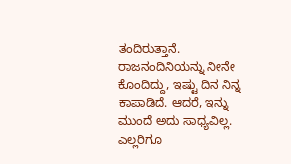ತಂದಿರುತ್ತಾನೆ. ರಾಜನಂದಿನಿಯನ್ನು ನೀನೇ ಕೊಂದಿದ್ದು, ಇಷ್ಟು ದಿನ ನಿನ್ನ ಕಾಪಾಡಿದೆ. ಆದರೆ, ಇನ್ನು ಮುಂದೆ ಅದು ಸಾಧ್ಯವಿಲ್ಲ. ಎಲ್ಲರಿಗೂ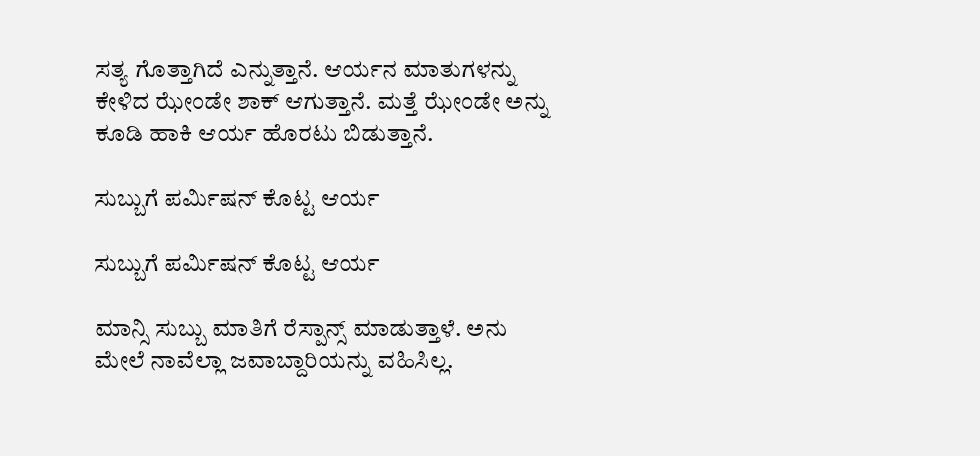ಸತ್ಯ ಗೊತ್ತಾಗಿದೆ ಎನ್ನುತ್ತಾನೆ. ಆರ್ಯನ ಮಾತುಗಳನ್ನು ಕೇಳಿದ ಝೇಂಡೇ ಶಾಕ್ ಆಗುತ್ತಾನೆ. ಮತ್ತೆ ಝೇಂಡೇ ಅನ್ನು ಕೂಡಿ ಹಾಕಿ ಆರ್ಯ ಹೊರಟು ಬಿಡುತ್ತಾನೆ.

ಸುಬ್ಬುಗೆ ಪರ್ಮಿಷನ್ ಕೊಟ್ಟ ಆರ್ಯ

ಸುಬ್ಬುಗೆ ಪರ್ಮಿಷನ್ ಕೊಟ್ಟ ಆರ್ಯ

ಮಾನ್ಸಿ ಸುಬ್ಬು ಮಾತಿಗೆ ರೆಸ್ಪಾನ್ಸ್ ಮಾಡುತ್ತಾಳೆ. ಅನು ಮೇಲೆ ನಾವೆಲ್ಲಾ ಜವಾಬ್ದಾರಿಯನ್ನು ವಹಿಸಿಲ್ಲ.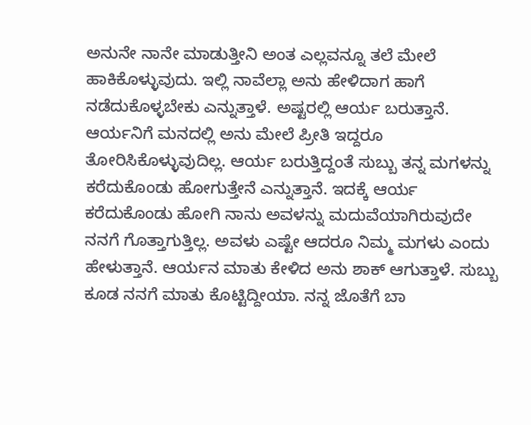ಅನುನೇ ನಾನೇ ಮಾಡುತ್ತೀನಿ ಅಂತ ಎಲ್ಲವನ್ನೂ ತಲೆ ಮೇಲೆ ಹಾಕಿಕೊಳ್ಳುವುದು. ಇಲ್ಲಿ ನಾವೆಲ್ಲಾ ಅನು ಹೇಳಿದಾಗ ಹಾಗೆ ನಡೆದುಕೊಳ್ಳಬೇಕು ಎನ್ನುತ್ತಾಳೆ. ಅಷ್ಟರಲ್ಲಿ ಆರ್ಯ ಬರುತ್ತಾನೆ. ಆರ್ಯನಿಗೆ ಮನದಲ್ಲಿ ಅನು ಮೇಲೆ ಪ್ರೀತಿ ಇದ್ದರೂ ತೋರಿಸಿಕೊಳ್ಳುವುದಿಲ್ಲ. ಆರ್ಯ ಬರುತ್ತಿದ್ದಂತೆ ಸುಬ್ಬು ತನ್ನ ಮಗಳನ್ನು ಕರೆದುಕೊಂಡು ಹೋಗುತ್ತೇನೆ ಎನ್ನುತ್ತಾನೆ. ಇದಕ್ಕೆ ಆರ್ಯ ಕರೆದುಕೊಂಡು ಹೋಗಿ ನಾನು ಅವಳನ್ನು ಮದುವೆಯಾಗಿರುವುದೇ ನನಗೆ ಗೊತ್ತಾಗುತ್ತಿಲ್ಲ. ಅವಳು ಎಷ್ಟೇ ಆದರೂ ನಿಮ್ಮ ಮಗಳು ಎಂದು ಹೇಳುತ್ತಾನೆ. ಆರ್ಯನ ಮಾತು ಕೇಳಿದ ಅನು ಶಾಕ್ ಆಗುತ್ತಾಳೆ. ಸುಬ್ಬು ಕೂಡ ನನಗೆ ಮಾತು ಕೊಟ್ಟಿದ್ದೀಯಾ. ನನ್ನ ಜೊತೆಗೆ ಬಾ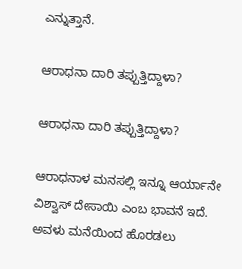ಎನ್ನುತ್ತಾನೆ.

ಆರಾಧನಾ ದಾರಿ ತಪ್ಪುತ್ತಿದ್ದಾಳಾ?

ಆರಾಧನಾ ದಾರಿ ತಪ್ಪುತ್ತಿದ್ದಾಳಾ?

ಆರಾಧನಾಳ ಮನಸಲ್ಲಿ ಇನ್ನೂ ಆರ್ಯಾನೇ ವಿಶ್ವಾಸ್ ದೇಸಾಯಿ ಎಂಬ ಭಾವನೆ ಇದೆ. ಅವಳು ಮನೆಯಿಂದ ಹೊರಡಲು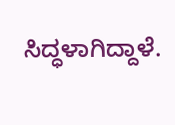ಸಿದ್ಧಳಾಗಿದ್ದಾಳೆ.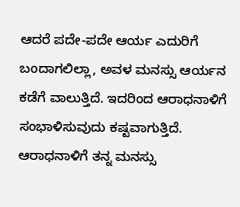ಆದರೆ ಪದೇ-ಪದೇ ಆರ್ಯ ಎದುರಿಗೆ ಬಂದಾಗಲಿಲ್ಲಾ, ಅವಳ ಮನಸ್ಸು ಆರ್ಯನ ಕಡೆಗೆ ವಾಲುತ್ತಿದೆ. ಇದರಿಂದ ಆರಾಧನಾಳಿಗೆ ಸಂಭಾಳಿಸುವುದು ಕಷ್ಟವಾಗುತ್ತಿದೆ. ಆರಾಧನಾಳಿಗೆ ತನ್ನ ಮನಸ್ಸು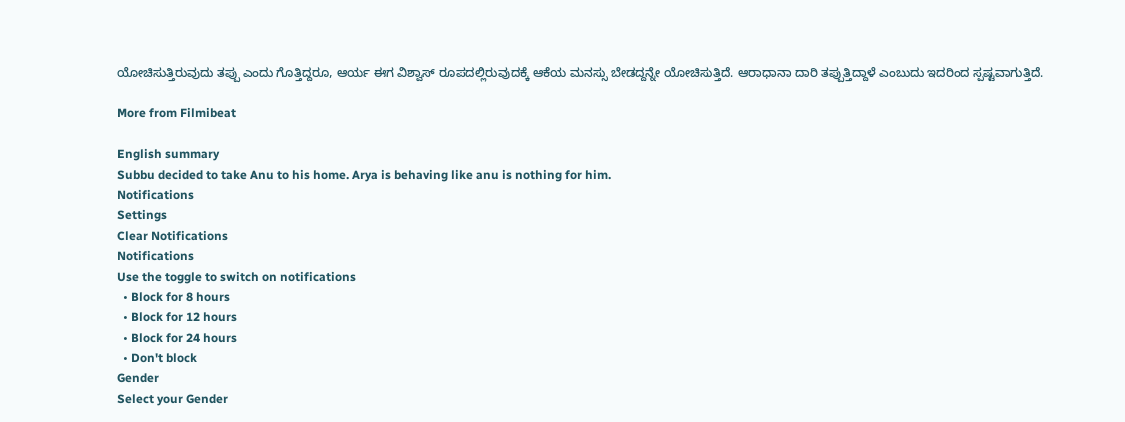ಯೋಚಿಸುತ್ತಿರುವುದು ತಪ್ಪು ಎಂದು ಗೊತ್ತಿದ್ದರೂ, ಆರ್ಯ ಈಗ ವಿಶ್ವಾಸ್ ರೂಪದಲ್ಲಿರುವುದಕ್ಕೆ ಆಕೆಯ ಮನಸ್ಸು ಬೇಡದ್ದನ್ನೇ ಯೋಚಿಸುತ್ತಿದೆ. ಆರಾಧಾನಾ ದಾರಿ ತಪ್ಪುತ್ತಿದ್ದಾಳೆ ಎಂಬುದು ಇದರಿಂದ ಸ್ಪಷ್ಟವಾಗುತ್ತಿದೆ.

More from Filmibeat

English summary
Subbu decided to take Anu to his home. Arya is behaving like anu is nothing for him.
Notifications
Settings
Clear Notifications
Notifications
Use the toggle to switch on notifications
  • Block for 8 hours
  • Block for 12 hours
  • Block for 24 hours
  • Don't block
Gender
Select your Gender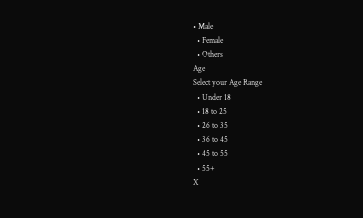• Male
  • Female
  • Others
Age
Select your Age Range
  • Under 18
  • 18 to 25
  • 26 to 35
  • 36 to 45
  • 45 to 55
  • 55+
X